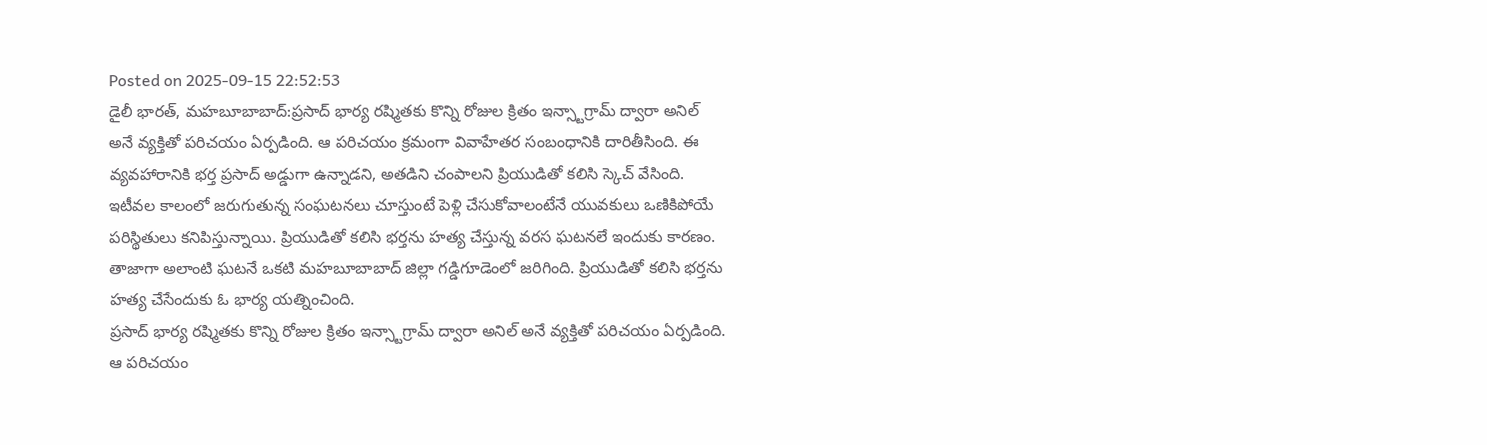Posted on 2025-09-15 22:52:53
డైలీ భారత్, మహబూబాబాద్:ప్రసాద్ భార్య రష్మితకు కొన్ని రోజుల క్రితం ఇన్స్టాగ్రామ్ ద్వారా అనిల్ అనే వ్యక్తితో పరిచయం ఏర్పడింది. ఆ పరిచయం క్రమంగా వివాహేతర సంబంధానికి దారితీసింది. ఈ వ్యవహారానికి భర్త ప్రసాద్ అడ్డుగా ఉన్నాడని, అతడిని చంపాలని ప్రియుడితో కలిసి స్కెచ్ వేసింది.
ఇటీవల కాలంలో జరుగుతున్న సంఘటనలు చూస్తుంటే పెళ్లి చేసుకోవాలంటేనే యువకులు ఒణికిపోయే పరిస్థితులు కనిపిస్తున్నాయి. ప్రియుడితో కలిసి భర్తను హత్య చేస్తున్న వరస ఘటనలే ఇందుకు కారణం. తాజాగా అలాంటి ఘటనే ఒకటి మహబూబాబాద్ జిల్లా గడ్డిగూడెంలో జరిగింది. ప్రియుడితో కలిసి భర్తను హత్య చేసేందుకు ఓ భార్య యత్నించింది.
ప్రసాద్ భార్య రష్మితకు కొన్ని రోజుల క్రితం ఇన్స్టాగ్రామ్ ద్వారా అనిల్ అనే వ్యక్తితో పరిచయం ఏర్పడింది. ఆ పరిచయం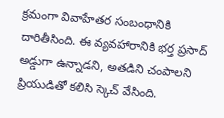క్రమంగా వివాహేతర సంబంధానికి దారితీసింది. ఈ వ్యవహారానికి భర్త ప్రసాద్ అడ్డుగా ఉన్నాడని, అతడిని చంపాలని ప్రియుడితో కలిసి స్కెచ్ వేసింది.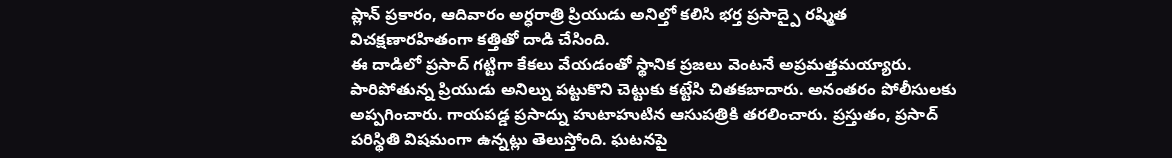ప్లాన్ ప్రకారం, ఆదివారం అర్ధరాత్రి ప్రియుడు అనిల్తో కలిసి భర్త ప్రసాద్పై రష్మిత విచక్షణారహితంగా కత్తితో దాడి చేసింది.
ఈ దాడిలో ప్రసాద్ గట్టిగా కేకలు వేయడంతో స్థానిక ప్రజలు వెంటనే అప్రమత్తమయ్యారు. పారిపోతున్న ప్రియుడు అనిల్ను పట్టుకొని చెట్టుకు కట్టేసి చితకబాదారు. అనంతరం పోలీసులకు అప్పగించారు. గాయపడ్డ ప్రసాద్ను హుటాహుటిన ఆసుపత్రికి తరలించారు. ప్రస్తుతం, ప్రసాద్ పరిస్థితి విషమంగా ఉన్నట్లు తెలుస్తోంది. ఘటనపై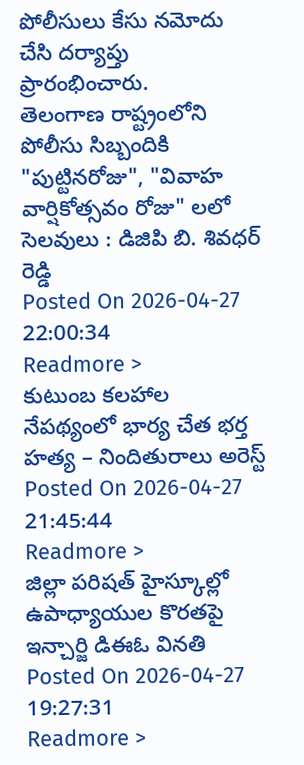పోలీసులు కేసు నమోదు చేసి దర్యాప్తు ప్రారంభించారు.
తెలంగాణ రాష్ట్రంలోని పోలీసు సిబ్బందికి "పుట్టినరోజు", "వివాహ వార్షికోత్సవం రోజు" లలో సెలవులు : డిజిపి బి. శివధర్ రెడ్డి
Posted On 2026-04-27 22:00:34
Readmore >
కుటుంబ కలహాల నేపథ్యంలో భార్య చేత భర్త హత్య – నిందితురాలు అరెస్ట్
Posted On 2026-04-27 21:45:44
Readmore >
జిల్లా పరిషత్ హైస్కూల్లో ఉపాధ్యాయుల కొరతపై ఇన్చార్జి డిఈఓ వినతి
Posted On 2026-04-27 19:27:31
Readmore >